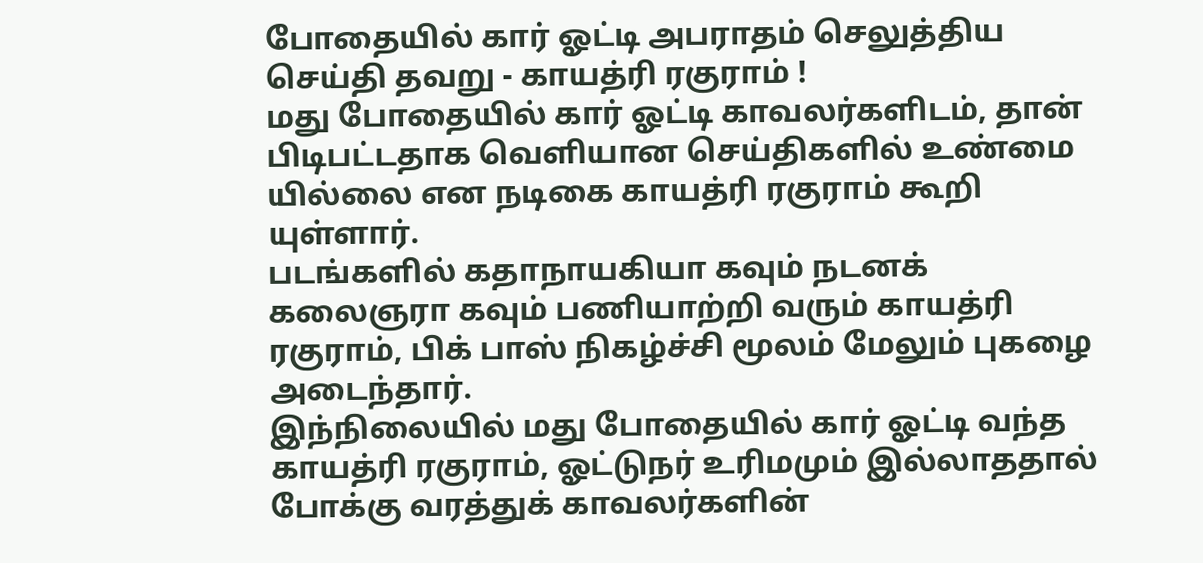போதையில் கார் ஓட்டி அபராதம் செலுத்திய செய்தி தவறு - காயத்ரி ரகுராம் !
மது போதையில் கார் ஓட்டி காவலர்களிடம், தான் பிடிபட்டதாக வெளியான செய்திகளில் உண்மை யில்லை என நடிகை காயத்ரி ரகுராம் கூறி யுள்ளார்.
படங்களில் கதாநாயகியா கவும் நடனக் கலைஞரா கவும் பணியாற்றி வரும் காயத்ரி ரகுராம், பிக் பாஸ் நிகழ்ச்சி மூலம் மேலும் புகழை அடைந்தார்.
இந்நிலையில் மது போதையில் கார் ஓட்டி வந்த காயத்ரி ரகுராம், ஓட்டுநர் உரிமமும் இல்லாததால்
போக்கு வரத்துக் காவலர்களின்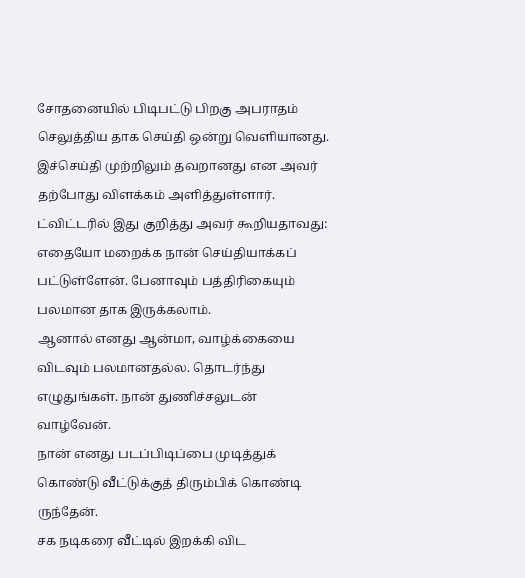சோதனையில் பிடிபட்டு பிறகு அபராதம் செலுத்திய தாக செய்தி ஒன்று வெளியானது.
இச்செய்தி முற்றிலும் தவறானது என அவர் தற்போது விளக்கம் அளித்துள்ளார்.
ட்விட்டரில் இது குறித்து அவர் கூறியதாவது:
எதையோ மறைக்க நான் செய்தியாக்கப் பட்டுள்ளேன். பேனாவும் பத்திரிகையும் பலமான தாக இருக்கலாம்.
ஆனால் எனது ஆன்மா, வாழ்க்கையை விடவும் பலமானதல்ல. தொடர்ந்து எழுதுங்கள். நான் துணிச்சலுடன் வாழ்வேன்.
நான் எனது படப்பிடிப்பை முடித்துக் கொண்டு வீட்டுக்குத் திரும்பிக் கொண்டி ருந்தேன்.
சக நடிகரை வீட்டில் இறக்கி விட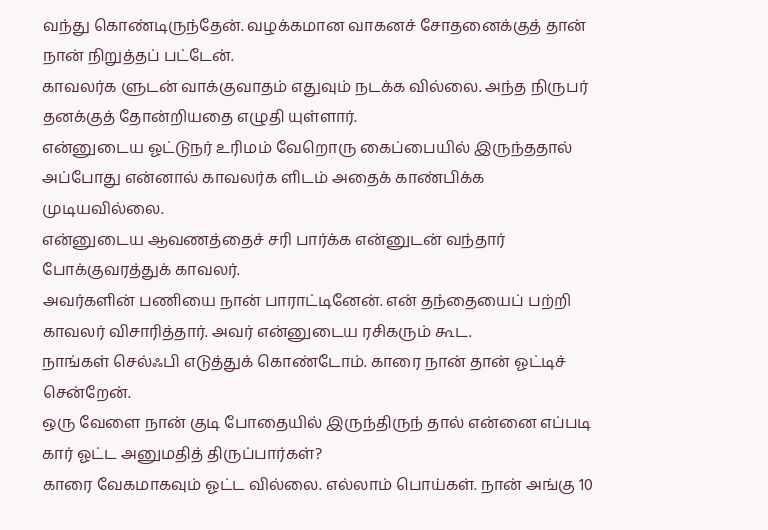வந்து கொண்டிருந்தேன். வழக்கமான வாகனச் சோதனைக்குத் தான் நான் நிறுத்தப் பட்டேன்.
காவலர்க ளுடன் வாக்குவாதம் எதுவும் நடக்க வில்லை. அந்த நிருபர் தனக்குத் தோன்றியதை எழுதி யுள்ளார்.
என்னுடைய ஓட்டுநர் உரிமம் வேறொரு கைப்பையில் இருந்ததால் அப்போது என்னால் காவலர்க ளிடம் அதைக் காண்பிக்க முடியவில்லை.
என்னுடைய ஆவணத்தைச் சரி பார்க்க என்னுடன் வந்தார் போக்குவரத்துக் காவலர்.
அவர்களின் பணியை நான் பாராட்டினேன். என் தந்தையைப் பற்றி காவலர் விசாரித்தார். அவர் என்னுடைய ரசிகரும் கூட.
நாங்கள் செல்ஃபி எடுத்துக் கொண்டோம். காரை நான் தான் ஓட்டிச் சென்றேன்.
ஒரு வேளை நான் குடி போதையில் இருந்திருந் தால் என்னை எப்படி கார் ஓட்ட அனுமதித் திருப்பார்கள்?
காரை வேகமாகவும் ஓட்ட வில்லை. எல்லாம் பொய்கள். நான் அங்கு 10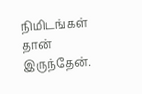நிமிடங்கள் தான் இருந்தேன்.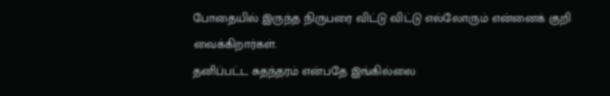போதையில் இருந்த நிருபரை விட்டு விட்டு எல்லோரும் என்னைக் குறி வைக்கிறார்கள்.
தனிப்பட்ட சுதந்தரம் என்பதே இங்கில்லை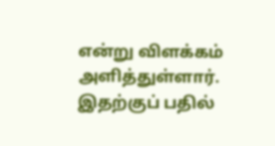என்று விளக்கம் அளித்துள்ளார்.
இதற்குப் பதில்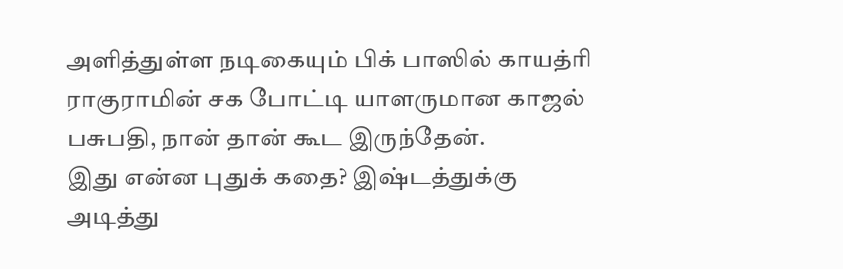அளித்துள்ள நடிகையும் பிக் பாஸில் காயத்ரி ராகுராமின் சக போட்டி யாளருமான காஜல் பசுபதி, நான் தான் கூட இருந்தேன்.
இது என்ன புதுக் கதை? இஷ்டத்துக்கு அடித்து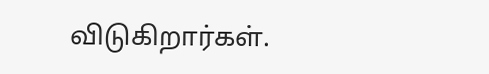விடுகிறார்கள்.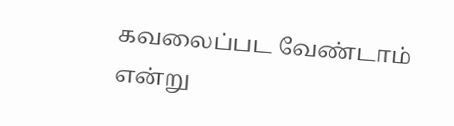கவலைப்பட வேண்டாம் என்று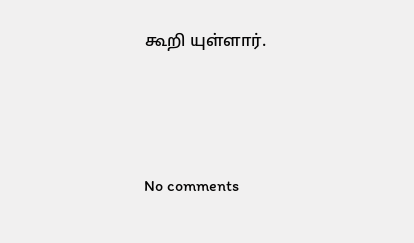கூறி யுள்ளார்.




No comments